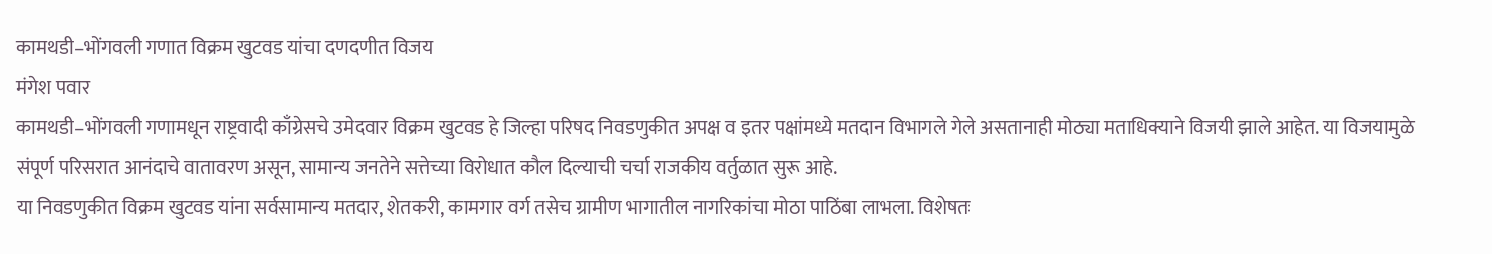कामथडी–भोंगवली गणात विक्रम खुटवड यांचा दणदणीत विजय
मंगेश पवार
कामथडी–भोंगवली गणामधून राष्ट्रवादी काँग्रेसचे उमेदवार विक्रम खुटवड हे जिल्हा परिषद निवडणुकीत अपक्ष व इतर पक्षांमध्ये मतदान विभागले गेले असतानाही मोठ्या मताधिक्याने विजयी झाले आहेत. या विजयामुळे संपूर्ण परिसरात आनंदाचे वातावरण असून, सामान्य जनतेने सत्तेच्या विरोधात कौल दिल्याची चर्चा राजकीय वर्तुळात सुरू आहे.
या निवडणुकीत विक्रम खुटवड यांना सर्वसामान्य मतदार, शेतकरी, कामगार वर्ग तसेच ग्रामीण भागातील नागरिकांचा मोठा पाठिंबा लाभला. विशेषतः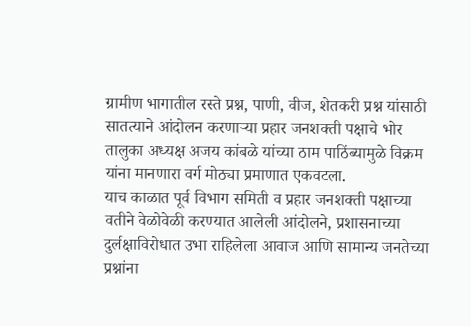ग्रामीण भागातील रस्ते प्रश्न, पाणी, वीज, शेतकरी प्रश्न यांसाठी सातत्याने आंदोलन करणाऱ्या प्रहार जनशक्ती पक्षाचे भोर तालुका अध्यक्ष अजय कांबळे यांच्या ठाम पाठिंब्यामुळे विक्रम यांना मानणारा वर्ग मोठ्या प्रमाणात एकवटला.
याच काळात पूर्व विभाग समिती व प्रहार जनशक्ती पक्षाच्या वतीने वेळोवेळी करण्यात आलेली आंदोलने, प्रशासनाच्या दुर्लक्षाविरोधात उभा राहिलेला आवाज आणि सामान्य जनतेच्या प्रश्नांना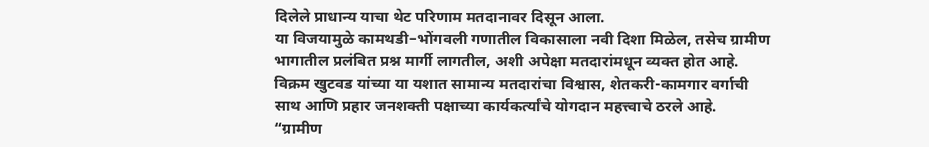दिलेले प्राधान्य याचा थेट परिणाम मतदानावर दिसून आला.
या विजयामुळे कामथडी–भोंगवली गणातील विकासाला नवी दिशा मिळेल, तसेच ग्रामीण भागातील प्रलंबित प्रश्न मार्गी लागतील, अशी अपेक्षा मतदारांमधून व्यक्त होत आहे. विक्रम खुटवड यांच्या या यशात सामान्य मतदारांचा विश्वास, शेतकरी-कामगार वर्गाची साथ आणि प्रहार जनशक्ती पक्षाच्या कार्यकर्त्यांचे योगदान महत्त्वाचे ठरले आहे.
“ग्रामीण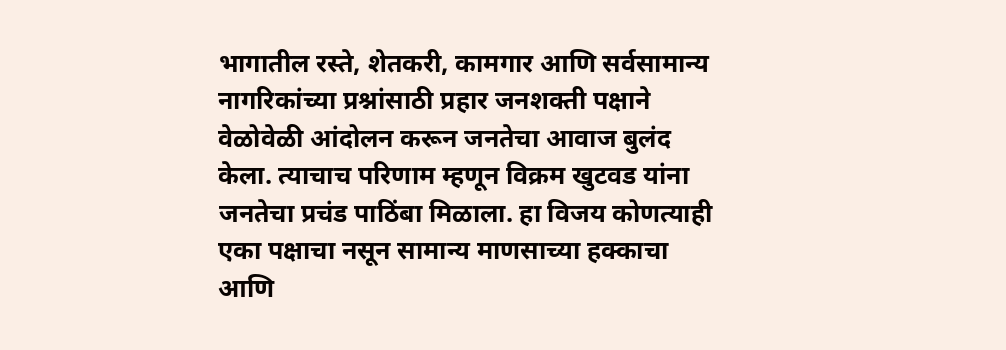भागातील रस्ते, शेतकरी, कामगार आणि सर्वसामान्य नागरिकांच्या प्रश्नांसाठी प्रहार जनशक्ती पक्षाने वेळोवेळी आंदोलन करून जनतेचा आवाज बुलंद केला. त्याचाच परिणाम म्हणून विक्रम खुटवड यांना जनतेचा प्रचंड पाठिंबा मिळाला. हा विजय कोणत्याही एका पक्षाचा नसून सामान्य माणसाच्या हक्काचा आणि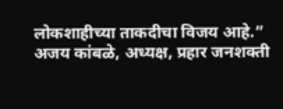लोकशाहीच्या ताकदीचा विजय आहे.”
अजय कांबळे, अध्यक्ष, प्रहार जनशक्ती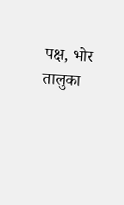पक्ष, भोर तालुका